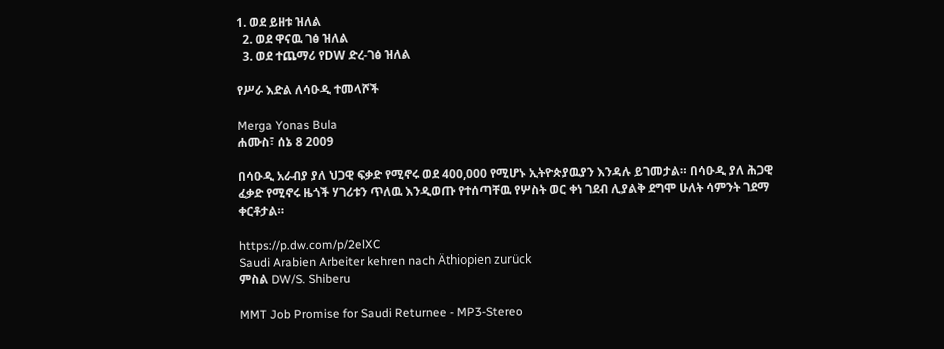1. ወደ ይዘቱ ዝለል
  2. ወደ ዋናዉ ገፅ ዝለል
  3. ወደ ተጨማሪ የDW ድረ-ገፅ ዝለል

የሥራ እድል ለሳዑዲ ተመላሾች

Merga Yonas Bula
ሐሙስ፣ ሰኔ 8 2009

በሳዑዲ አራብያ ያለ ህጋዊ ፍቃድ የሚኖሩ ወደ 400,000 የሚሆኑ ኢትዮጵያዉያን እንዳሉ ይገመታል። በሳዑዲ ያለ ሕጋዊ ፈቃድ የሚኖሩ ዜጎች ሃገሪቱን ጥለዉ እንዲወጡ የተሰጣቸዉ የሦስት ወር ቀነ ገደብ ሊያልቅ ደግሞ ሁለት ሳምንት ገደማ ቀርቶታል።

https://p.dw.com/p/2elXC
Saudi Arabien Arbeiter kehren nach Äthiopien zurück
ምስል DW/S. Shiberu

MMT Job Promise for Saudi Returnee - MP3-Stereo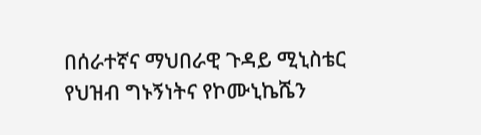በሰራተኛና ማህበራዊ ጉዳይ ሚኒስቴር የህዝብ ግኑኝነትና የኮሙኒኬሼን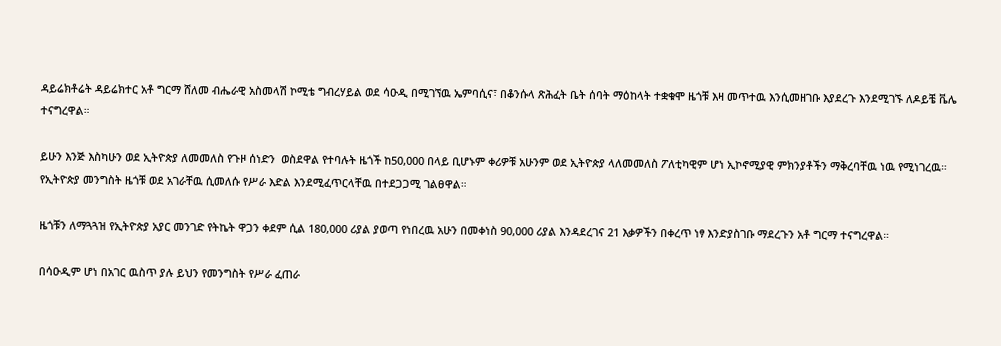ዳይሬክቶሬት ዳይሬክተር አቶ ግርማ ሸለመ ብሔራዊ አስመላሽ ኮሚቴ ግብረሃይል ወደ ሳዑዲ በሚገኘዉ ኤምባሲና፣ በቆንሱላ ጽሕፈት ቤት ሰባት ማዕከላት ተቋቁሞ ዜጎቹ እዛ መጥተዉ እንሲመዘገቡ እያደረጉ እንደሚገኙ ለዶይቼ ቬሌ ተናግረዋል።

ይሁን እንጅ እስካሁን ወደ ኢትዮጵያ ለመመለስ የጉዞ ሰነድን  ወስደዋል የተባሉት ዜጎች ከ50,000 በላይ ቢሆኑም ቀሪዎቹ አሁንም ወደ ኢትዮጵያ ላለመመለስ ፖለቲካዊም ሆነ ኢኮኖሚያዊ ምክንያቶችን ማቅረባቸዉ ነዉ የሚነገረዉ። የኢትዮጵያ መንግስት ዜጎቹ ወደ አገራቸዉ ሲመለሱ የሥራ እድል እንደሚፈጥርላቸዉ በተደጋጋሚ ገልፀዋል።

ዜጎቹን ለማጓጓዝ የኢትዮጵያ አያር መንገድ የትኬት ዋጋን ቀደም ሲል 180,000 ሪያል ያወጣ የነበረዉ አሁን በመቀነስ 90,000 ሪያል እንዳደረገና 21 እቃዎችን በቀረጥ ነፃ እንድያስገቡ ማደረጉን አቶ ግርማ ተናግረዋል።

በሳዑዲም ሆነ በአገር ዉስጥ ያሉ ይህን የመንግስት የሥራ ፈጠራ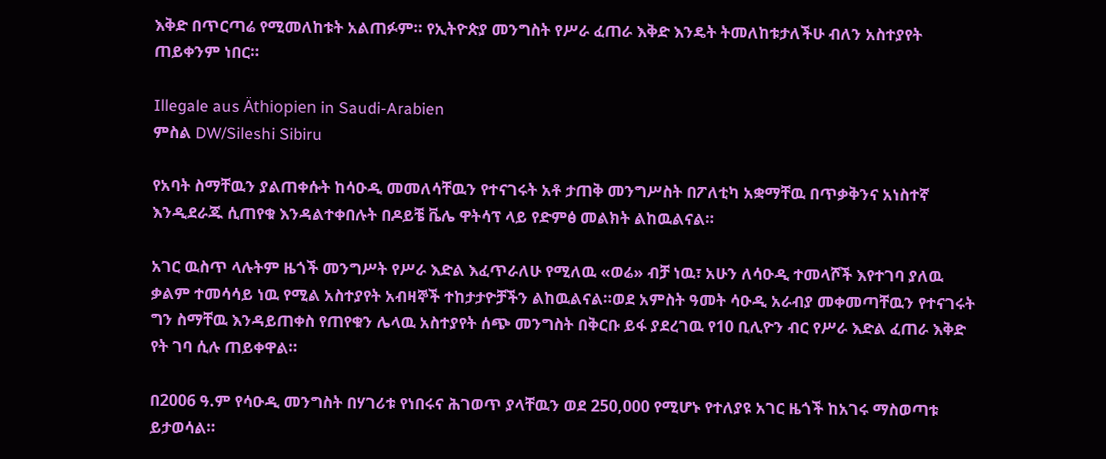እቅድ በጥርጣሬ የሚመለከቱት አልጠፉም። የኢትዮጵያ መንግስት የሥራ ፈጠራ እቅድ እንዴት ትመለከቱታለችሁ ብለን አስተያየት ጠይቀንም ነበር።

Illegale aus Äthiopien in Saudi-Arabien
ምስል DW/Sileshi Sibiru

የአባት ስማቸዉን ያልጠቀሱት ከሳዑዲ መመለሳቸዉን የተናገሩት አቶ ታጠቅ መንግሥስት በፖለቲካ አቋማቸዉ በጥቃቅንና አነስተኛ እንዲደራጁ ሲጠየቁ እንዳልተቀበሉት በዶይቼ ቬሌ ዋትሳፕ ላይ የድምፅ መልክት ልከዉልናል።

አገር ዉስጥ ላሉትም ዜጎች መንግሥት የሥራ እድል እፈጥራለሁ የሚለዉ «ወሬ» ብቻ ነዉ፣ አሁን ለሳዑዲ ተመላሾች እየተገባ ያለዉ ቃልም ተመሳሳይ ነዉ የሚል አስተያየት አብዛኞች ተከታታዮቻችን ልከዉልናል።ወደ አምስት ዓመት ሳዑዲ አራብያ መቀመጣቸዉን የተናገሩት ግን ስማቸዉ እንዳይጠቀስ የጠየቁን ሌላዉ አስተያየት ሰጭ መንግስት በቅርቡ ይፋ ያደረገዉ የ10 ቢሊዮን ብር የሥራ እድል ፈጠራ እቅድ የት ገባ ሲሉ ጠይቀዋል።

በ2006 ዓ.ም የሳዑዲ መንግስት በሃገሪቱ የነበሩና ሕገወጥ ያላቸዉን ወደ 250,000 የሚሆኑ የተለያዩ አገር ዜጎች ከአገሩ ማስወጣቱ ይታወሳል።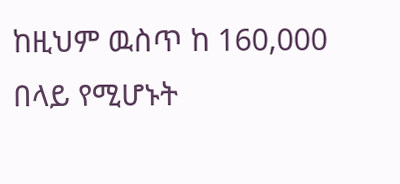ከዚህም ዉስጥ ከ 160,000 በላይ የሚሆኑት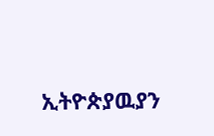ኢትዮጵያዉያን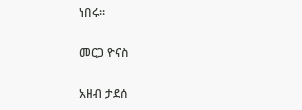ነበሩ።

መርጋ ዮናስ

አዘብ ታደሰ